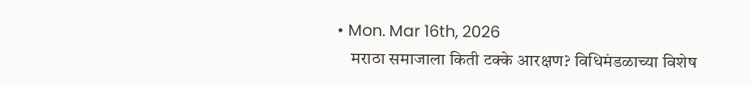• Mon. Mar 16th, 2026
    मराठा समाजाला किती टक्के आरक्षण? विधिमंडळाच्या विशेष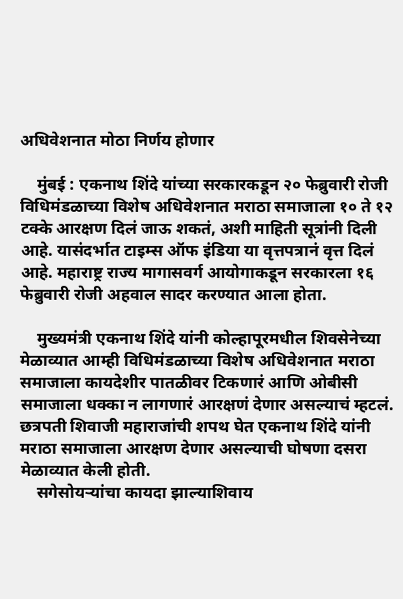अधिवेशनात मोठा निर्णय होणार

    मुंबई : एकनाथ शिंदे यांच्या सरकारकडून २० फेब्रुवारी रोजी विधिमंडळाच्या विशेष अधिवेशनात मराठा समाजाला १० ते १२ टक्के आरक्षण दिलं जाऊ शकतं, अशी माहिती सूत्रांनी दिली आहे. यासंदर्भात टाइम्स ऑफ इंडिया या वृत्तपत्रानं वृत्त दिलं आहे. महाराष्ट्र राज्य मागासवर्ग आयोगाकडून सरकारला १६ फेब्रुवारी रोजी अहवाल सादर करण्यात आला होता.

    मुख्यमंत्री एकनाथ शिंदे यांनी कोल्हापूरमधील शिवसेनेच्या मेळाव्यात आम्ही विधिमंडळाच्या विशेष अधिवेशनात मराठा समाजाला कायदेशीर पातळीवर टिकणारं आणि ओबीसी समाजाला धक्का न लागणारं आरक्षणं देणार असल्याचं म्हटलं. छत्रपती शिवाजी महाराजांची शपथ घेत एकनाथ शिंदे यांनी मराठा समाजाला आरक्षण देणार असल्याची घोषणा दसरा मेळाव्यात केली होती.
    सगेसोयऱ्यांचा कायदा झाल्याशिवाय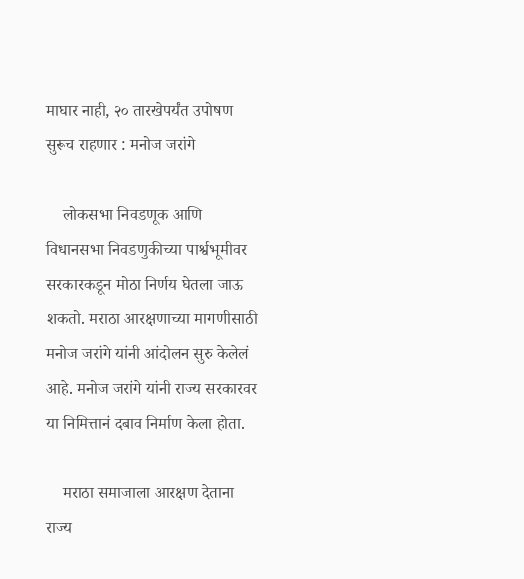माघार नाही, २० तारखेपर्यंत उपोषण सुरूच राहणार : मनोज जरांगे

    लोकसभा निवडणूक आणि विधानसभा निवडणुकीच्या पार्श्वभूमीवर सरकारकडून मोठा निर्णय घेतला जाऊ शकतो. मराठा आरक्षणाच्या मागणीसाठी मनोज जरांगे यांनी आंदोलन सुरु केलेलं आहे. मनोज जरांगे यांनी राज्य सरकारवर या निमित्तानं दबाव निर्माण केला होता.

    मराठा समाजाला आरक्षण देताना राज्य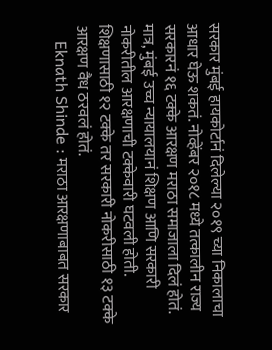सरकार मुंबई हायकोर्टानं दिलेल्या २०१९ च्या निकालाचा आधार घेऊ शकतं. नोव्हेंबर २०१८ मध्ये तत्कालीन राज्य सरकारनं १६ टक्के आरक्षण मराठा समाजाला दिलं होतं. मात्र, मुंबई उच्च न्यायालयानं शिक्षण आणि सरकारी नोकरीतील आरक्षणाची टक्केवारी घटवली होती. शिक्षणासाठी १२ टक्के तर सरकारी नोकरीसाठी १३ टक्के आरक्षण वैध ठरवलं होतं.
    Eknath Shinde : मराठा आरक्षणाबाबत सरकार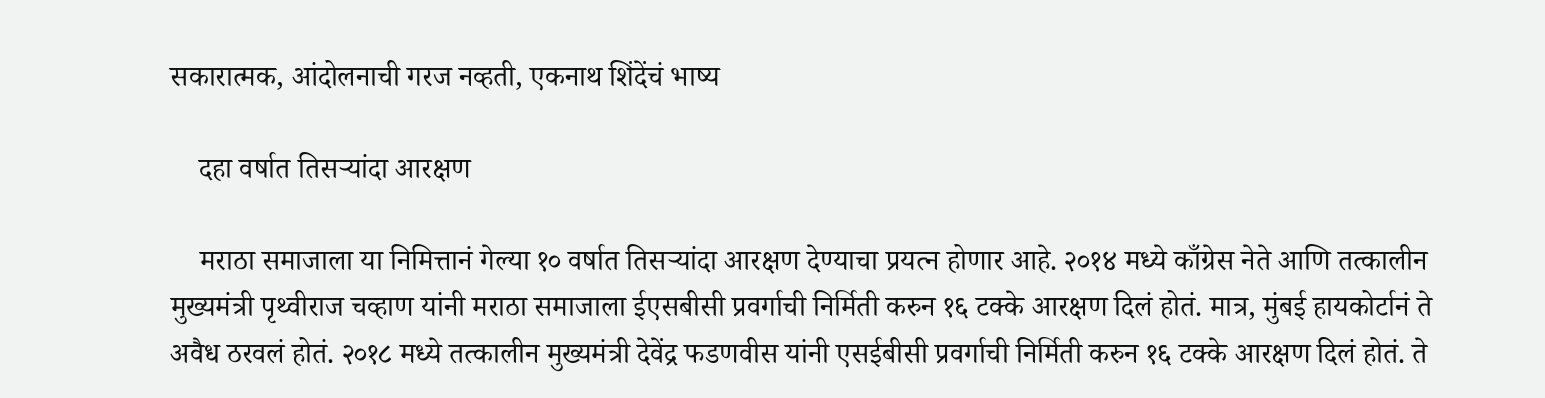सकारात्मक, आंदोलनाची गरज नव्हती, एकनाथ शिंदेंचं भाष्य

    दहा वर्षात तिसऱ्यांदा आरक्षण

    मराठा समाजाला या निमित्तानं गेल्या १० वर्षात तिसऱ्यांदा आरक्षण देण्याचा प्रयत्न होणार आहे. २०१४ मध्ये काँग्रेस नेते आणि तत्कालीन मुख्यमंत्री पृथ्वीराज चव्हाण यांनी मराठा समाजाला ईएसबीसी प्रवर्गाची निर्मिती करुन १६ टक्के आरक्षण दिलं होतं. मात्र, मुंबई हायकोर्टानं ते अवैध ठरवलं होतं. २०१८ मध्ये तत्कालीन मुख्यमंत्री देवेंद्र फडणवीस यांनी एसईबीसी प्रवर्गाची निर्मिती करुन १६ टक्के आरक्षण दिलं होतं. ते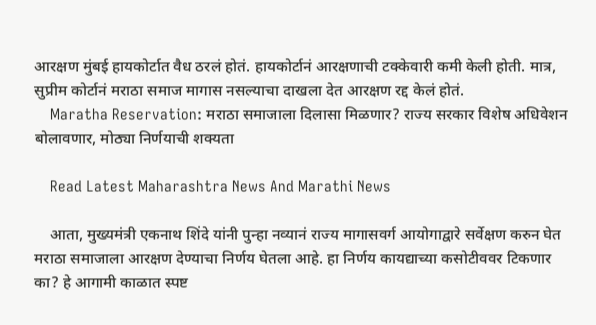आरक्षण मुंबई हायकोर्टात वैध ठरलं होतं. हायकोर्टानं आरक्षणाची टक्केवारी कमी केली होती. मात्र, सुप्रीम कोर्टानं मराठा समाज मागास नसल्याचा दाखला देत आरक्षण रद्द केलं होतं.
    Maratha Reservation: मराठा समाजाला दिलासा मिळणार? राज्य सरकार विशेष अधिवेशन बोलावणार, मोठ्या निर्णयाची शक्यता

    Read Latest Maharashtra News And Marathi News

    आता, मुख्यमंत्री एकनाथ शिंदे यांनी पुन्हा नव्यानं राज्य मागासवर्ग आयोगाद्वारे सर्वेक्षण करुन घेत मराठा समाजाला आरक्षण देण्याचा निर्णय घेतला आहे. हा निर्णय कायद्याच्या कसोटीववर टिकणार का? हे आगामी काळात स्पष्ट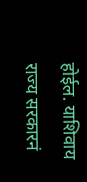होईल. याशिवाय राज्य सरकारनं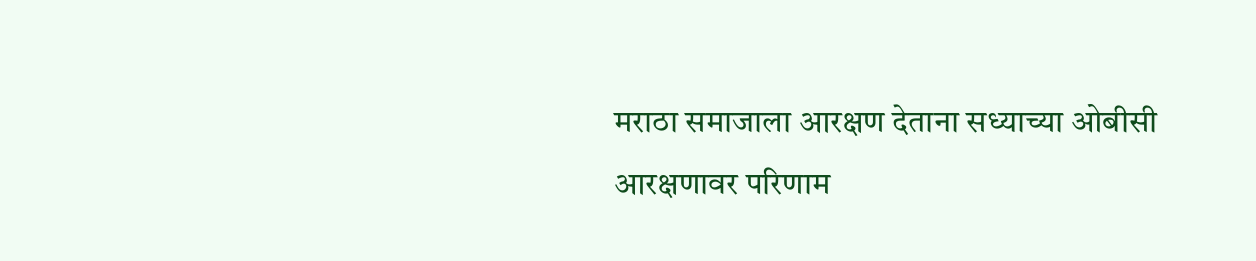मराठा समाजाला आरक्षण देताना सध्याच्या ओबीसी आरक्षणावर परिणाम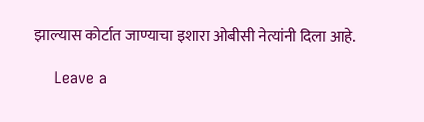झाल्यास कोर्टात जाण्याचा इशारा ओबीसी नेत्यांनी दिला आहे.

    Leave a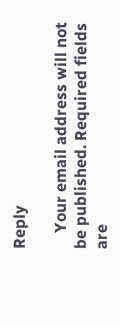Reply

    Your email address will not be published. Required fields are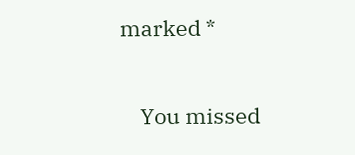marked *

    You missed